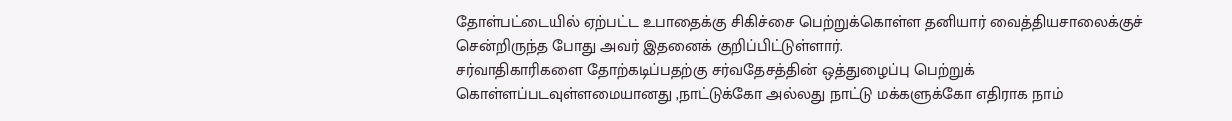தோள்பட்டையில் ஏற்பட்ட உபாதைக்கு சிகிச்சை பெற்றுக்கொள்ள தனியார் வைத்தியசாலைக்குச் சென்றிருந்த போது அவர் இதனைக் குறிப்பிட்டுள்ளார்.
சர்வாதிகாரிகளை தோற்கடிப்பதற்கு சர்வதேசத்தின் ஒத்துழைப்பு பெற்றுக் கொள்ளப்படவுள்ளமையானது ,நாட்டுக்கோ அல்லது நாட்டு மக்களுக்கோ எதிராக நாம்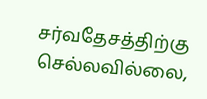சர்வதேசத்திற்கு செல்லவில்லை,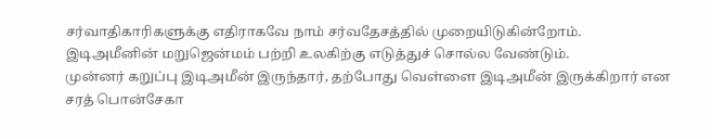சர்வாதிகாரிகளுக்கு எதிராகவே நாம் சர்வதேசத்தில் முறையிடுகின்றோம்.
இடிஅமீனின் மறுஜென்மம் பற்றி உலகிற்கு எடுத்துச் சொல்ல வேண்டும்.
முன்னர் கறுப்பு இடிஅமீன் இருந்தார், தற்போது வெள்ளை இடிஅமீன் இருக்கிறார் என சரத் பொன்சேகா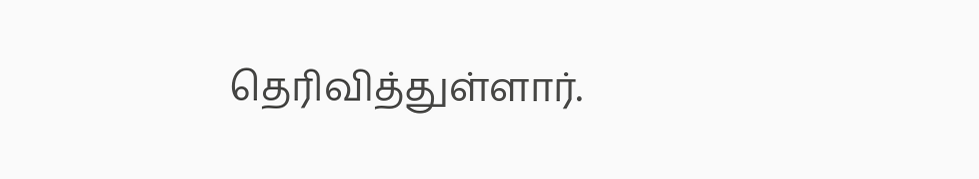தெரிவித்துள்ளார்.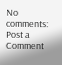No comments:
Post a Comment